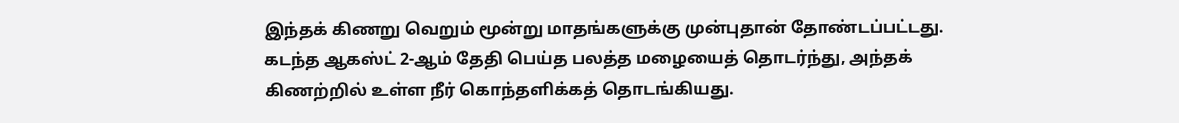இந்தக் கிணறு வெறும் மூன்று மாதங்களுக்கு முன்புதான் தோண்டப்பட்டது. கடந்த ஆகஸ்ட் 2-ஆம் தேதி பெய்த பலத்த மழையைத் தொடர்ந்து, அந்தக் கிணற்றில் உள்ள நீர் கொந்தளிக்கத் தொடங்கியது.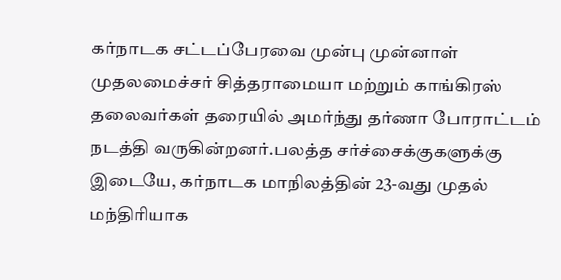கர்நாடக சட்டப்பேரவை முன்பு முன்னாள் முதலமைச்சர் சித்தராமையா மற்றும் காங்கிரஸ் தலைவர்கள் தரையில் அமர்ந்து தர்ணா போராட்டம் நடத்தி வருகின்றனர்.பலத்த சர்ச்சைக்குகளுக்கு இடையே, கர்நாடக மாநிலத்தின் 23-வது முதல் மந்திரியாக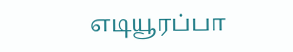எடியூரப்பா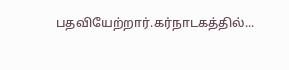பதவியேற்றார்.கர்நாடகத்தில்...